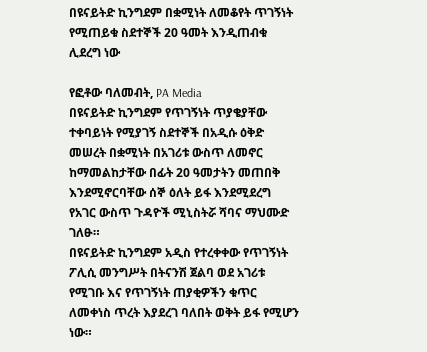በዩናይትድ ኪንግደም በቋሚነት ለመቆየት ጥገኝነት የሚጠይቁ ስደተኞች 20 ዓመት እንዲጠብቁ ሊደረግ ነው

የፎቶው ባለመብት, PA Media
በዩናይትድ ኪንግደም የጥገኝነት ጥያቄያቸው ተቀባይነት የሚያገኝ ስደተኞች በአዲሱ ዕቅድ መሠረት በቋሚነት በአገሪቱ ውስጥ ለመኖር ከማመልከታቸው በፊት 20 ዓመታትን መጠበቅ እንደሚኖርባቸው ሰኞ ዕለት ይፋ እንደሚደረግ የአገር ውስጥ ጉዳዮች ሚኒስትሯ ሻባና ማህሙድ ገለፁ።
በዩናይትድ ኪንግደም አዲስ የተረቀቀው የጥገኝነት ፖሊሲ መንግሥት በትናንሽ ጀልባ ወደ አገሪቱ የሚገቡ እና የጥገኝነት ጠያቂዎችን ቁጥር ለመቀነስ ጥረት እያደረገ ባለበት ወቅት ይፋ የሚሆን ነው።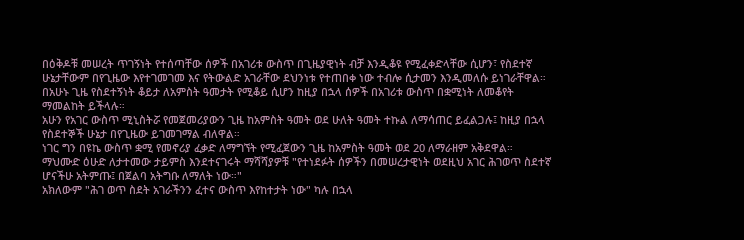በዕቅዶቹ መሠረት ጥገኝነት የተሰጣቸው ሰዎች በአገሪቱ ውስጥ በጊዜያዊነት ብቻ እንዲቆዩ የሚፈቀድላቸው ሲሆን፣ የስደተኛ ሁኔታቸውም በየጊዜው እየተገመገመ እና የትውልድ አገራቸው ደህንነቱ የተጠበቀ ነው ተብሎ ሲታመን እንዲመለሱ ይነገራቸዋል።
በአሁኑ ጊዜ የስደተኝነት ቆይታ ለአምስት ዓመታት የሚቆይ ሲሆን ከዚያ በኋላ ሰዎች በአገሪቱ ውስጥ በቋሚነት ለመቆየት ማመልከት ይችላሉ።
አሁን የአገር ውስጥ ሚኒስትሯ የመጀመሪያውን ጊዜ ከአምስት ዓመት ወደ ሁለት ዓመት ተኩል ለማሳጠር ይፈልጋሉ፤ ከዚያ በኋላ የስደተኞች ሁኔታ በየጊዜው ይገመገማል ብለዋል።
ነገር ግን በዩኬ ውስጥ ቋሚ የመኖሪያ ፈቃድ ለማግኘት የሚፈጀውን ጊዜ ከአምስት ዓመት ወደ 20 ለማራዘም አቅደዋል።
ማህሙድ ዕሁድ ለታተመው ታይምስ እንደተናገሩት ማሻሻያዎቹ "የተነደፉት ሰዎችን በመሠረታዊነት ወደዚህ አገር ሕገወጥ ስደተኛ ሆናችሁ አትምጡ፤ በጀልባ አትግቡ ለማለት ነው።"
አክለውም "ሕገ ወጥ ስደት አገራችንን ፈተና ውስጥ እየከተታት ነው" ካሉ በኋላ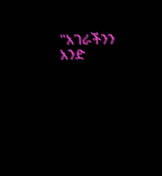"አገራችንን አንድ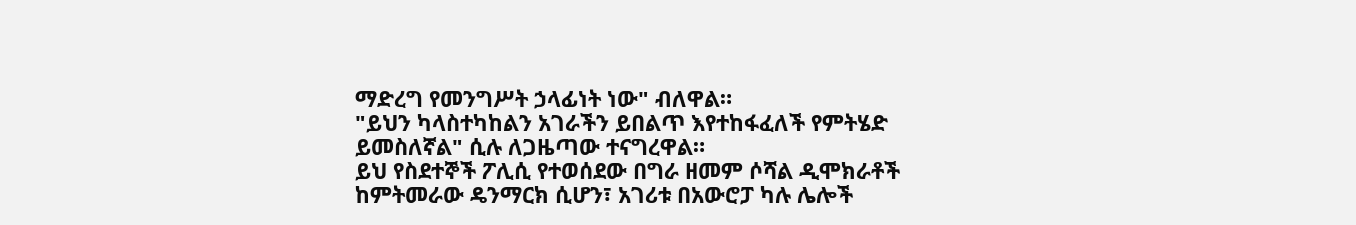ማድረግ የመንግሥት ኃላፊነት ነው" ብለዋል።
"ይህን ካላስተካከልን አገራችን ይበልጥ እየተከፋፈለች የምትሄድ ይመስለኛል" ሲሉ ለጋዜጣው ተናግረዋል።
ይህ የስደተኞች ፖሊሲ የተወሰደው በግራ ዘመም ሶሻል ዲሞክራቶች ከምትመራው ዴንማርክ ሲሆን፣ አገሪቱ በአውሮፓ ካሉ ሌሎች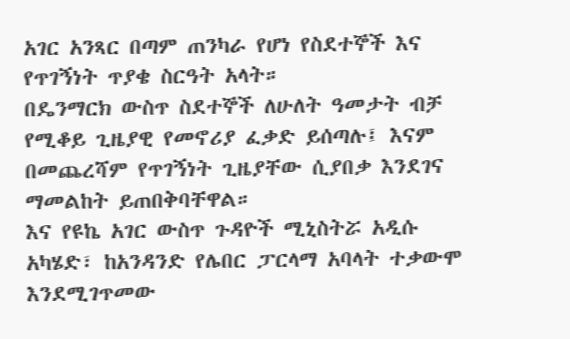አገር አንጻር በጣም ጠንካራ የሆነ የስደተኞች እና የጥገኝነት ጥያቄ ስርዓት አላት።
በዴንማርክ ውስጥ ስደተኞች ለሁለት ዓመታት ብቻ የሚቆይ ጊዜያዊ የመኖሪያ ፈቃድ ይሰጣሉ፤ እናም በመጨረሻም የጥገኝነት ጊዜያቸው ሲያበቃ እንደገና ማመልከት ይጠበቅባቸዋል።
እና የዩኬ አገር ውስጥ ጉዳዮች ሚኒስትሯ አዲሱ አካሄድ፣ ከአንዳንድ የሌበር ፓርላማ አባላት ተቃውሞ እንደሚገጥመው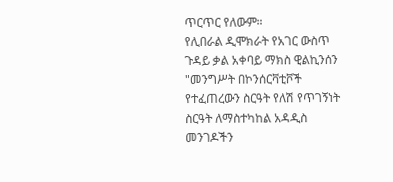ጥርጥር የለውም።
የሊበራል ዲሞክራት የአገር ውስጥ ጉዳይ ቃል አቀባይ ማክስ ዊልኪንሰን "መንግሥት በኮንሰርቫቲቮች የተፈጠረውን ስርዓት የለሽ የጥገኝነት ስርዓት ለማስተካከል አዳዲስ መንገዶችን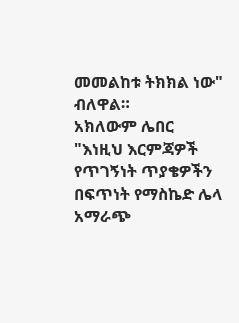መመልከቱ ትክክል ነው" ብለዋል።
አክለውም ሌበር "እነዚህ እርምጃዎች የጥገኝነት ጥያቄዎችን በፍጥነት የማስኬድ ሌላ አማራጭ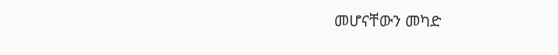መሆናቸውን መካድ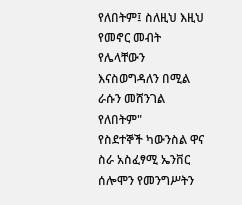የለበትም፤ ስለዚህ እዚህ የመኖር መብት የሌላቸውን እናስወግዳለን በሚል ራሱን መሸንገል የለበትም"
የስደተኞች ካውንስል ዋና ስራ አስፈፃሚ ኤንቨር ሰሎሞን የመንግሥትን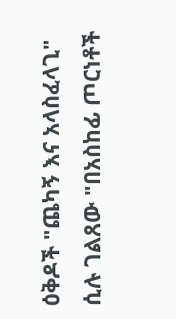ዕቅዶች "ጨካኝ እና አላስፈላጊ" ሲሉ ገልጸው "በአስከፊ ጦርነቶች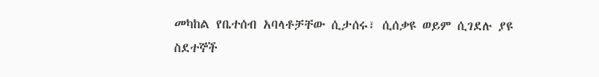መካከል የቤተሰብ አባላቶቻቸው ሲታሰሩ፣ ሲሰቃዩ ወይም ሲገደሉ ያዩ ስደተኞች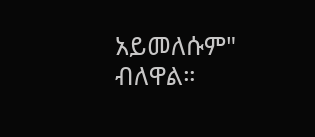አይመለሱም" ብለዋል።